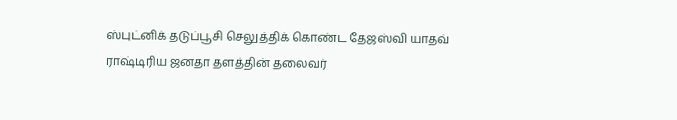ஸ்புட்னிக் தடுப்பூசி செலுத்திக் கொண்ட தேஜஸ்வி யாதவ்
ராஷ்டிரிய ஜனதா தளத்தின் தலைவர்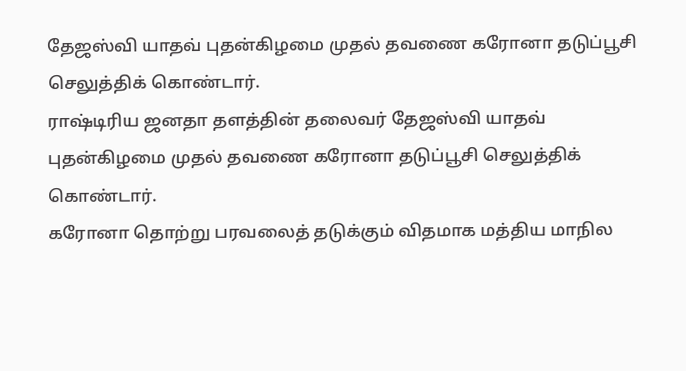தேஜஸ்வி யாதவ் புதன்கிழமை முதல் தவணை கரோனா தடுப்பூசி செலுத்திக் கொண்டார்.
ராஷ்டிரிய ஜனதா தளத்தின் தலைவர் தேஜஸ்வி யாதவ் புதன்கிழமை முதல் தவணை கரோனா தடுப்பூசி செலுத்திக் கொண்டார்.
கரோனா தொற்று பரவலைத் தடுக்கும் விதமாக மத்திய மாநில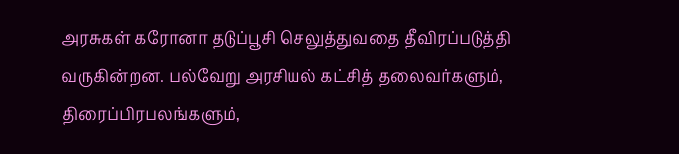அரசுகள் கரோனா தடுப்பூசி செலுத்துவதை தீவிரப்படுத்தி வருகின்றன. பல்வேறு அரசியல் கட்சித் தலைவர்களும், திரைப்பிரபலங்களும்,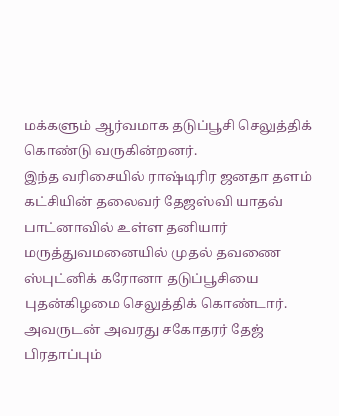மக்களும் ஆர்வமாக தடுப்பூசி செலுத்திக் கொண்டு வருகின்றனர்.
இந்த வரிசையில் ராஷ்டிரிர ஜனதா தளம் கட்சியின் தலைவர் தேஜஸ்வி யாதவ் பாட்னாவில் உள்ள தனியார் மருத்துவமனையில் முதல் தவணை ஸ்புட்னிக் கரோனா தடுப்பூசியை புதன்கிழமை செலுத்திக் கொண்டார்.
அவருடன் அவரது சகோதரர் தேஜ் பிரதாப்பும்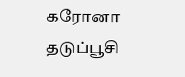கரோனா தடுப்பூசி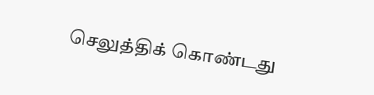செலுத்திக் கொண்டது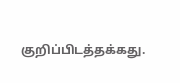குறிப்பிடத்தக்கது.